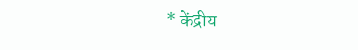* केंद्रीय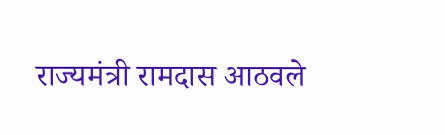राज्यमंत्री रामदास आठवले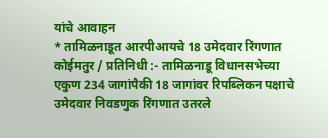यांचे आवाहन
* तामिळनाडूत आरपीआयचे 18 उमेदवार रिंगणात
कोईमतुर / प्रतिनिधी :- तामिळनाडू विधानसभेच्या एकुण 234 जागांपैकी 18 जागांवर रिपब्लिकन पक्षाचे उमेदवार निवडणुक रिंगणात उतरले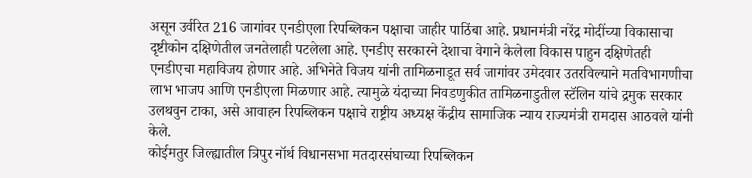असून उर्वरित 216 जागांवर एनडीएला रिपब्लिकन पक्षाचा जाहीर पाठिंबा आहे. प्रधानमंत्री नरेंद्र मोदींच्या विकासाचा दृष्टीकोन दक्षिणेतील जनतेलाही पटलेला आहे. एनडीए सरकारने देशाचा वेगाने केलेला विकास पाहुन दक्षिणेतही एनडीएचा महाविजय होणार आहे. अभिनेते विजय यांनी तामिळनाडूत सर्व जागांवर उमेदवार उतरविल्याने मतविभागणीचा लाभ भाजप आणि एनडीएला मिळणार आहे. त्यामुळे यंदाच्या निवडणुकीत तामिळनाडुतील स्टॅलिन यांचे द्रमुक सरकार उलथवुन टाका, असे आवाहन रिपब्लिकन पक्षाचे राष्ट्रीय अध्यक्ष केंद्रीय सामाजिक न्याय राज्यमंत्री रामदास आठवले यांनी केले.
कोईमतुर जिल्ह्यातील त्रिपुर नॉर्थ विधानसभा मतदारसंघाच्या रिपब्लिकन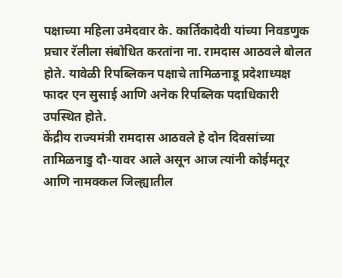पक्षाच्या महिला उमेदवार के. कार्तिकादेवी यांच्या निवडणुक प्रचार रॅलीला संबोधित करतांना ना. रामदास आठवले बोलत होते. यावेळी रिपब्लिकन पक्षाचे तामिळनाडू प्रदेशाध्यक्ष फादर एन सुसाई आणि अनेक रिपब्लिक पदाधिकारी उपस्थित होते.
केंद्रीय राज्यमंत्री रामदास आठवले हे दोन दिवसांच्या तामिळनाडु दौ-यावर आले असून आज त्यांनी कोईमतूर आणि नामक्कल जिल्ह्यातील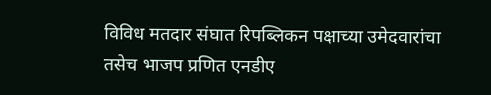विविध मतदार संघात रिपब्लिकन पक्षाच्या उमेदवारांचा तसेच भाजप प्रणित एनडीए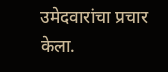उमेदवारांचा प्रचार केला.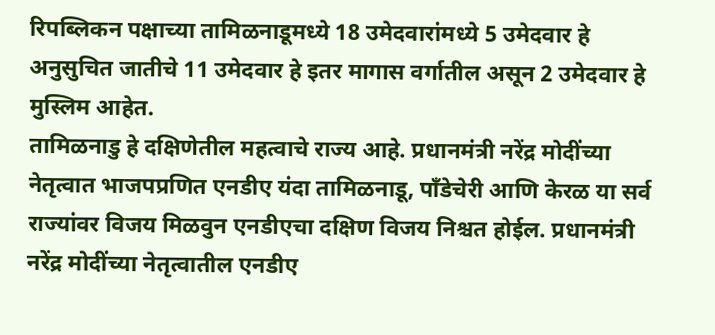रिपब्लिकन पक्षाच्या तामिळनाडूमध्ये 18 उमेदवारांमध्ये 5 उमेदवार हे अनुसुचित जातीचे 11 उमेदवार हे इतर मागास वर्गातील असून 2 उमेदवार हे मुस्लिम आहेत.
तामिळनाडु हे दक्षिणेतील महत्वाचे राज्य आहे. प्रधानमंत्री नरेंद्र मोदींच्या नेतृत्वात भाजपप्रणित एनडीए यंदा तामिळनाडू, पाँडेचेरी आणि केरळ या सर्व राज्यांवर विजय मिळवुन एनडीएचा दक्षिण विजय निश्चत होईल. प्रधानमंत्री नरेंद्र मोदींच्या नेतृत्वातील एनडीए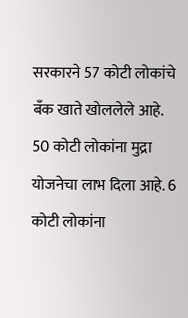सरकारने 57 कोटी लोकांचे बँक खाते खोललेले आहे. 50 कोटी लोकांना मुद्रा योजनेचा लाभ दिला आहे. 6 कोटी लोकांना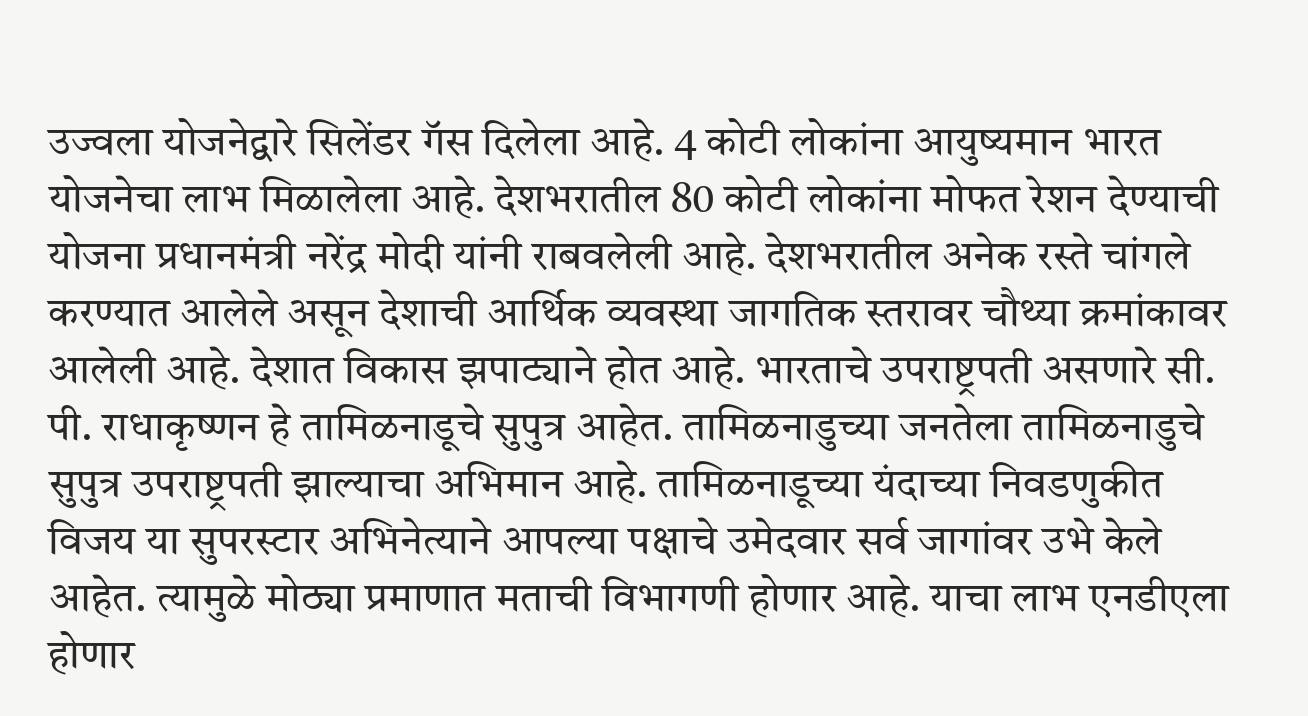उज्वला योजनेद्वारे सिलेंडर गॅस दिलेला आहे. 4 कोटी लोकांना आयुष्यमान भारत योजनेचा लाभ मिळालेला आहे. देशभरातील 80 कोटी लोकांना मोफत रेशन देण्याची योजना प्रधानमंत्री नरेंद्र मोदी यांनी राबवलेली आहे. देशभरातील अनेक रस्ते चांगले करण्यात आलेले असून देशाची आर्थिक व्यवस्था जागतिक स्तरावर चौथ्या क्रमांकावर आलेली आहे. देशात विकास झपाट्याने होत आहे. भारताचे उपराष्ट्रपती असणारे सी. पी. राधाकृष्णन हे तामिळनाडूचे सुपुत्र आहेत. तामिळनाडुच्या जनतेला तामिळनाडुचे सुपुत्र उपराष्ट्रपती झाल्याचा अभिमान आहे. तामिळनाडूच्या यंदाच्या निवडणुकीत विजय या सुपरस्टार अभिनेत्याने आपल्या पक्षाचे उमेदवार सर्व जागांवर उभे केले आहेत. त्यामुळे मोठ्या प्रमाणात मताची विभागणी होणार आहे. याचा लाभ एनडीएला होणार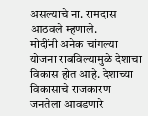असल्याचे ना. रामदास आठवले म्हणाले.
मोदींनी अनेक चांगल्या योजना राबविल्यामुळे देशाचा विकास होत आहे. देशाच्या विकासाचे राजकारण जनतेला आवडणारे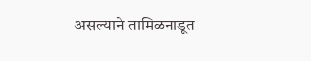असल्याने तामिळनाडूत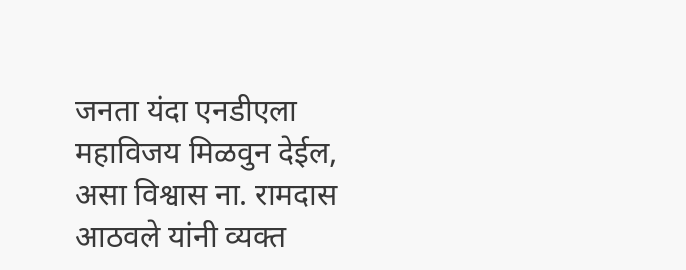जनता यंदा एनडीएला महाविजय मिळवुन देईल, असा विश्वास ना. रामदास आठवले यांनी व्यक्त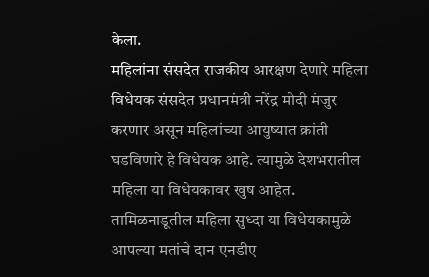केला.
महिलांना संसदेत राजकीय आरक्षण देणारे महिला विधेयक संसदेत प्रधानमंत्री नरेंद्र मोदी मंजुर करणार असून महिलांच्या आयुष्यात क्रांती घडविणारे हे विधेयक आहे. त्यामुळे देशभरातील महिला या विधेयकावर खुष आहेत. तामिळनाडूतील महिला सुध्दा या विधेयकामुळे आपल्या मतांचे दान एनडीए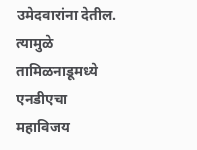उमेदवारांना देतील. त्यामुळे तामिळनाडूमध्ये एनडीएचा महाविजय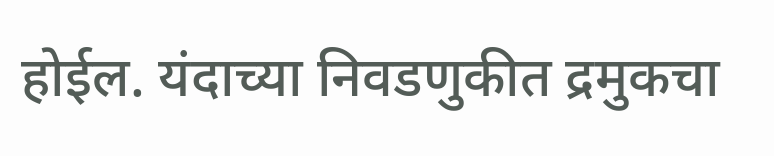होईल. यंदाच्या निवडणुकीत द्रमुकचा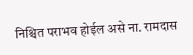निश्चित पराभव होईल असे ना. रामदास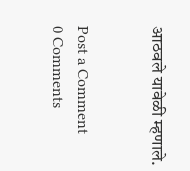आठवले यावेळी म्हणाले.


Post a Comment
0 Comments